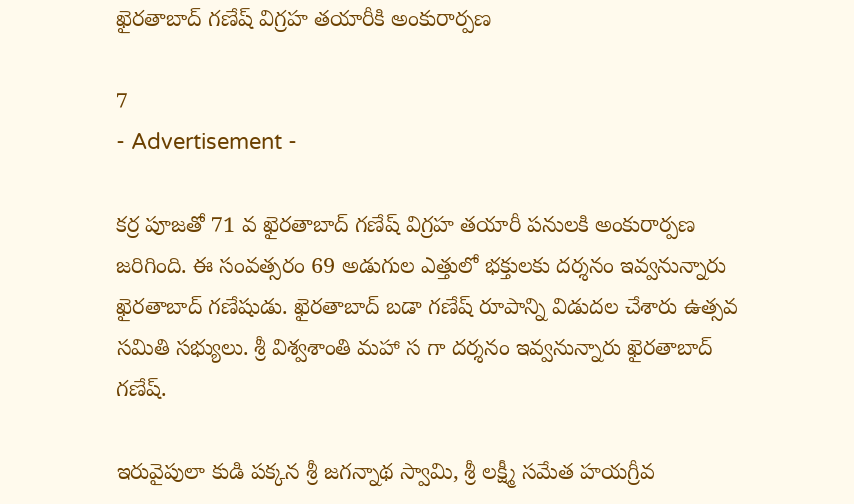ఖైరతాబాద్ గణేష్ విగ్రహ తయారీకి అంకురార్పణ

7
- Advertisement -

కర్ర పూజతో 71 వ ఖైరతాబాద్ గణేష్ విగ్రహ తయారీ పనులకి అంకురార్పణ జరిగింది. ఈ సంవత్సరం 69 అడుగుల ఎత్తులో భక్తులకు దర్శనం ఇవ్వనున్నారు ఖైరతాబాద్ గణేషుడు. ఖైరతాబాద్ బడా గణేష్ రూపాన్ని విడుదల చేశారు ఉత్సవ సమితి సభ్యులు. శ్రీ విశ్వశాంతి మహా స గా దర్శనం ఇవ్వనున్నారు ఖైరతాబాద్ గణేష్.

ఇరువైపులా కుడి పక్కన శ్రీ జగన్నాథ స్వామి, శ్రీ లక్ష్మీ సమేత హయగ్రీవ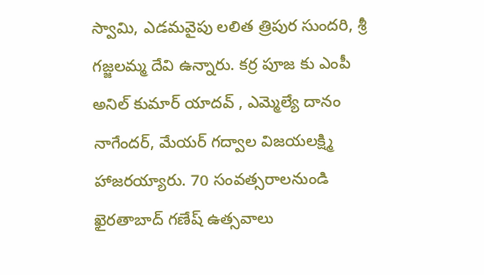స్వామి, ఎడమవైపు లలిత త్రిపుర సుందరి, శ్రీ గజ్జలమ్మ దేవి ఉన్నారు. కర్ర పూజ కు ఎంపీ అనిల్ కుమార్ యాదవ్ , ఎమ్మెల్యే దానం నాగేందర్, మేయర్ గద్వాల విజయలక్ష్మి హాజరయ్యారు. 70 సంవత్సరాలనుండి ఖైరతాబాద్ గణేష్ ఉత్సవాలు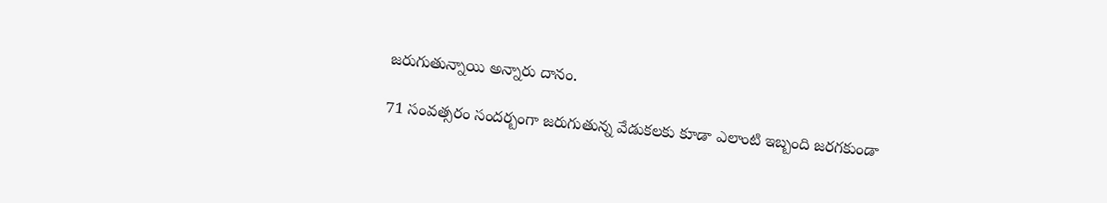జరుగుతున్నాయి అన్నారు దానం.

71 సంవత్సరం సందర్బంగా జరుగుతున్న వేడుకలకు కూడా ఎలాంటి ఇబ్బంది జరగకుండా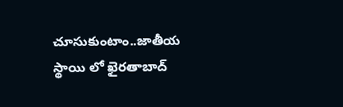చూసుకుంటాం..జాతీయ స్థాయి లో ఖైరతాబాద్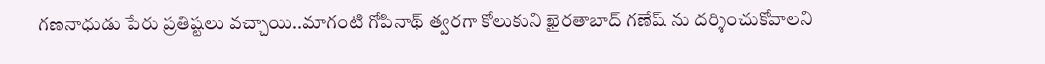గణనాధుడు పేరు ప్రతిష్టలు వచ్చాయి..మాగంటి గోపినాథ్ త్వరగా కోలుకుని ఖైరతాబాద్ గణేష్ ను దర్శించుకోవాలని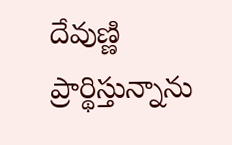దేవుణ్ణి ప్రార్థిస్తున్నాను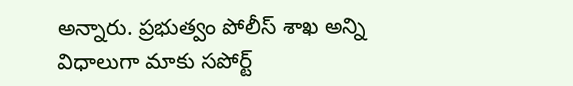అన్నారు. ప్రభుత్వం పోలీస్ శాఖ అన్ని విధాలుగా మాకు సపోర్ట్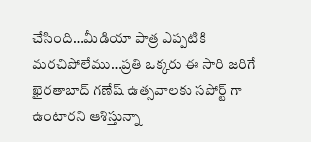చేసింది…మీడియా పాత్ర ఎప్పటికి మరచిపోలేము…ప్రతి ఒక్కరు ఈ సారి జరిగే ఖైరతాబాద్ గణేష్ ఉత్సవాలకు సపోర్ట్ గా ఉంటారని ఆశిస్తున్నా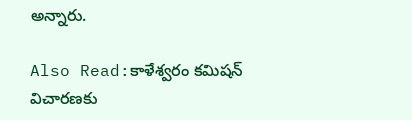అన్నారు.

Also Read:కాళేశ్వరం కమిషన్‌ విచారణకు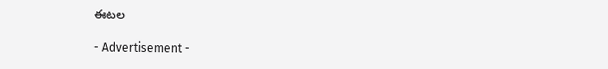ఈటల

- Advertisement -